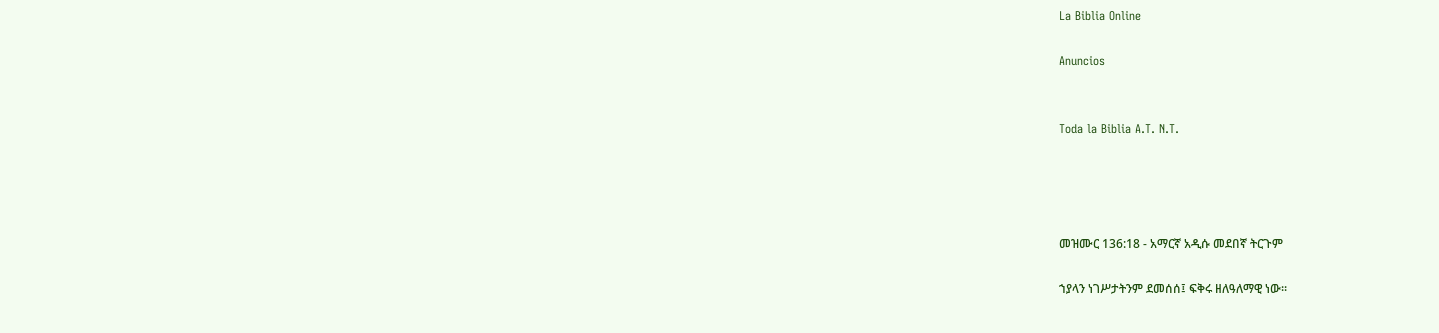La Biblia Online

Anuncios


Toda la Biblia A.T. N.T.




መዝሙር 136:18 - አማርኛ አዲሱ መደበኛ ትርጉም

ኀያላን ነገሥታትንም ደመሰሰ፤ ፍቅሩ ዘለዓለማዊ ነው።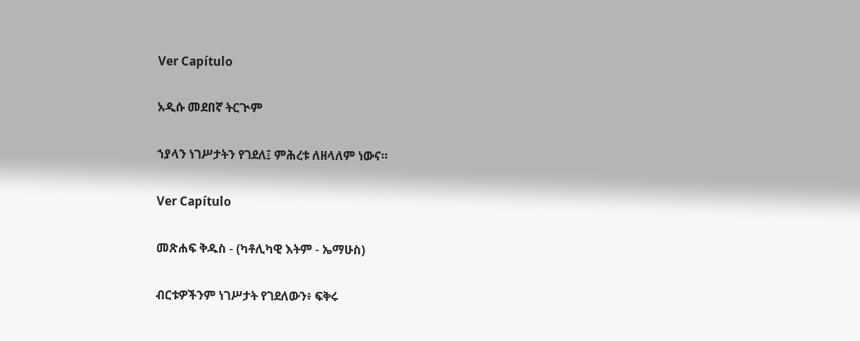Ver Capítulo

አዲሱ መደበኛ ትርጒም

ኀያላን ነገሥታትን የገደለ፤ ምሕረቱ ለዘላለም ነውና።

Ver Capítulo

መጽሐፍ ቅዱስ - (ካቶሊካዊ እትም - ኤማሁስ)

ብርቱዎችንም ነገሥታት የገደለውን፥ ፍቅሩ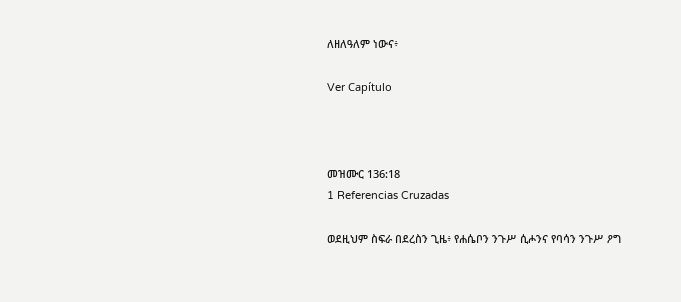ለዘለዓለም ነውና፥

Ver Capítulo



መዝሙር 136:18
1 Referencias Cruzadas

ወደዚህም ስፍራ በደረስን ጊዜ፥ የሐሴቦን ንጉሥ ሲሖንና የባሳን ንጉሥ ዖግ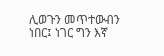ሊወጉን መጥተውብን ነበር፤ ነገር ግን እኛ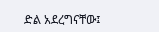ድል አደረግናቸው፤